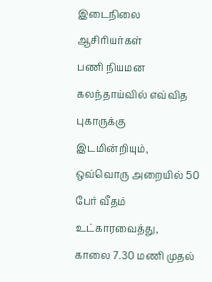இடைநிலை
ஆசிரியர்கள்
பணி நியமன
கலந்தாய்வில் எவ்வித
புகாருக்கு
இடமின்றியும்,
ஒவ்வொரு அறையில் 50
பேர் வீதம்
உட்காரவைத்து,
காலை 7.30 மணி முதல்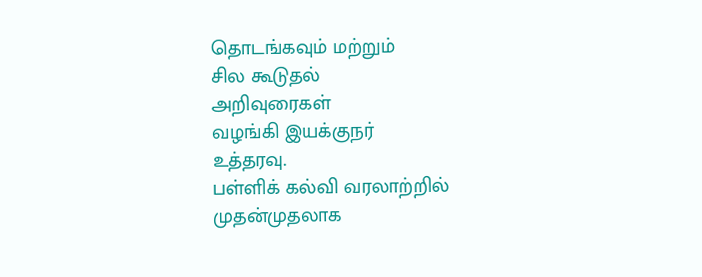தொடங்கவும் மற்றும்
சில கூடுதல்
அறிவுரைகள்
வழங்கி இயக்குநர்
உத்தரவு.
பள்ளிக் கல்வி வரலாற்றில் முதன்முதலாக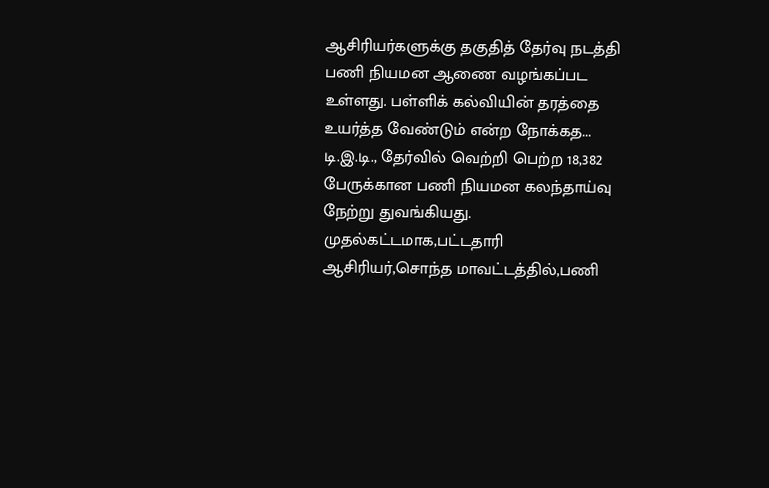ஆசிரியர்களுக்கு தகுதித் தேர்வு நடத்தி பணி நியமன ஆணை வழங்கப்பட உள்ளது. பள்ளிக் கல்வியின் தரத்தை உயர்த்த வேண்டும் என்ற நோக்கத...
டி.இ.டி., தேர்வில் வெற்றி பெற்ற 18,382 பேருக்கான பணி நியமன கலந்தாய்வு நேற்று துவங்கியது. முதல்கட்டமாக,பட்டதாரி ஆசிரியர்,சொந்த மாவட்டத்தில்,பணி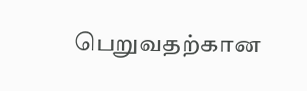பெறுவதற்கான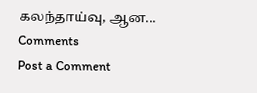கலந்தாய்வு, ஆன...
Comments
Post a Comment